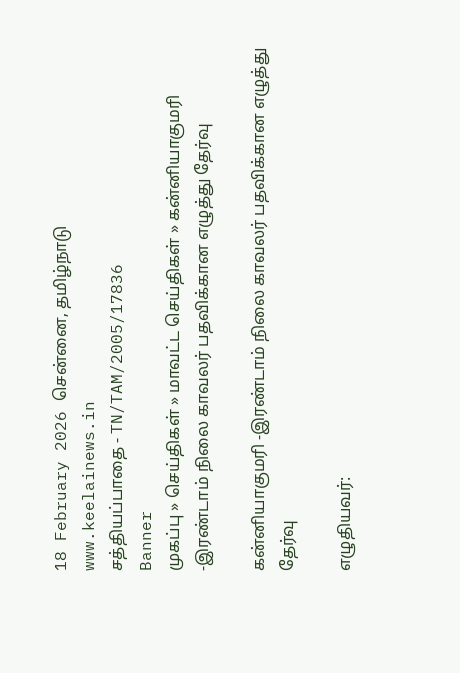18 February 2026 சென்னை, தமிழ்நாடு
www.keelainews.in
சத்தியப்பாதை - TN/TAM/2005/17836
Banner
முகப்பு » செய்திகள் » மாவட்ட செய்திகள் » கன்னியாகுமரி -இரண்டாம் நிலை காவலர் பதவிக்கான எழுத்து தேர்வு

கன்னியாகுமரி -இரண்டாம் நிலை காவலர் பதவிக்கான எழுத்து தேர்வு

எழுதியவர்: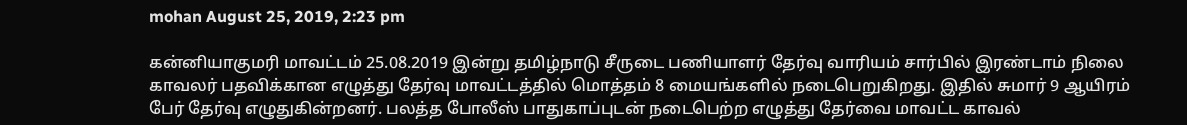mohan August 25, 2019, 2:23 pm

கன்னியாகுமரி மாவட்டம் 25.08.2019 இன்று தமிழ்நாடு சீருடை பணியாளர் தேர்வு வாரியம் சார்பில் இரண்டாம் நிலை காவலர் பதவிக்கான எழுத்து தேர்வு மாவட்டத்தில் மொத்தம் 8 மையங்களில் நடைபெறுகிறது. இதில் சுமார் 9 ஆயிரம் பேர் தேர்வு எழுதுகின்றனர். பலத்த போலீஸ் பாதுகாப்புடன் நடைபெற்ற எழுத்து தேர்வை மாவட்ட காவல்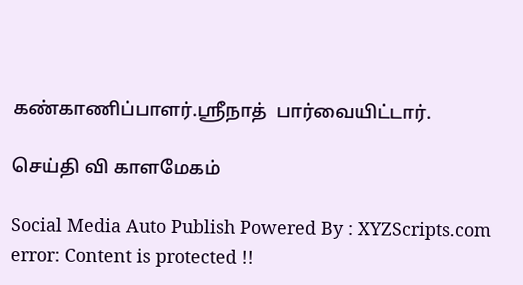கண்காணிப்பாளர்.ஸ்ரீநாத்  பார்வையிட்டார்.

செய்தி வி காளமேகம்

Social Media Auto Publish Powered By : XYZScripts.com
error: Content is protected !!